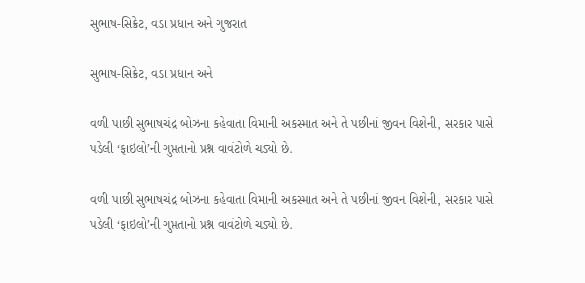સુભાષ-સિક્રેટ, વડા પ્રધાન અને ગુજરાત

સુભાષ-સિક્રેટ, વડા પ્રધાન અને

વળી પાછી સુભાષચંદ્ર બોઝના કહેવાતા વિમાની અકસ્માત અને તે પછીનાં જીવન વિશેની, સરકાર પાસે પડેલી ‘ફાઇલો’ની ગુપ્તતાનો પ્રશ્ન વાવંટોળે ચડ્યો છે.

વળી પાછી સુભાષચંદ્ર બોઝના કહેવાતા વિમાની અકસ્માત અને તે પછીનાં જીવન વિશેની, સરકાર પાસે પડેલી ‘ફાઇલો’ની ગુપ્તતાનો પ્રશ્ન વાવંટોળે ચડ્યો છે.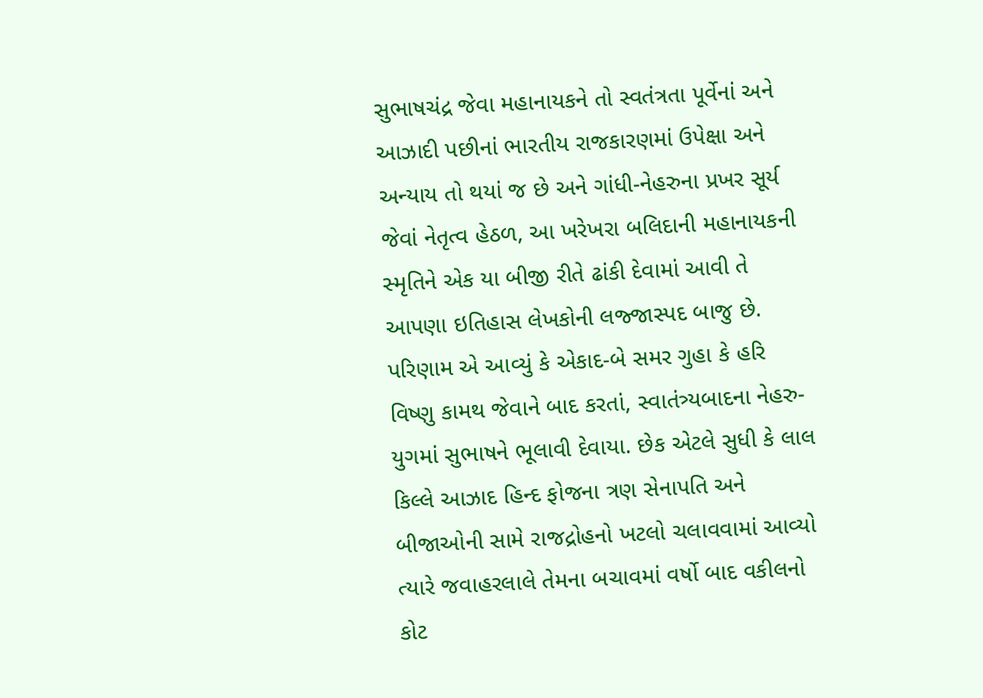સુભાષચંદ્ર જેવા મહાનાયકને તો સ્વતંત્રતા પૂર્વેનાં અને આઝાદી પછીનાં ભારતીય રાજકારણમાં ઉપેક્ષા અને અન્યાય તો થયાં જ છે અને ગાંધી-નેહરુના પ્રખર સૂર્ય જેવાં નેતૃત્વ હેઠળ, આ ખરેખરા બલિદાની મહાનાયકની સ્મૃતિને એક યા બીજી રીતે ઢાંકી દેવામાં આવી તે આપણા ઇતિહાસ લેખકોની લજ્જાસ્પદ બાજુ છે. પરિણામ એ આવ્યું કે એકાદ-બે સમર ગુહા કે હરિ વિષ્ણુ કામથ જેવાને બાદ કરતાં, સ્વાતંત્ર્યબાદના નેહરુ-યુગમાં સુભાષને ભૂલાવી દેવાયા. છેક એટલે સુધી કે લાલ કિલ્લે આઝાદ હિન્દ ફોજના ત્રણ સેનાપતિ અને બીજાઓની સામે રાજદ્રોહનો ખટલો ચલાવવામાં આવ્યો ત્યારે જવાહરલાલે તેમના બચાવમાં વર્ષો બાદ વકીલનો કોટ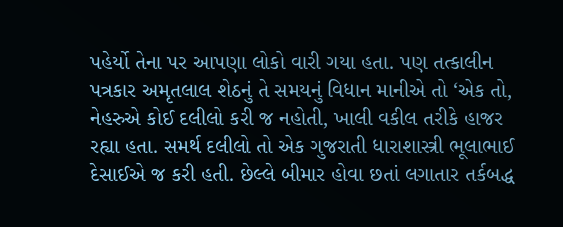પહેર્યો તેના પર આપણા લોકો વારી ગયા હતા. પણ તત્કાલીન પત્રકાર અમૃતલાલ શેઠનું તે સમયનું વિધાન માનીએ તો ‘એક તો, નેહરુએ કોઈ દલીલો કરી જ નહોતી, ખાલી વકીલ તરીકે હાજર રહ્યા હતા. સમર્થ દલીલો તો એક ગુજરાતી ધારાશાસ્ત્રી ભૂલાભાઈ દેસાઈએ જ કરી હતી. છેલ્લે બીમાર હોવા છતાં લગાતાર તર્કબદ્ધ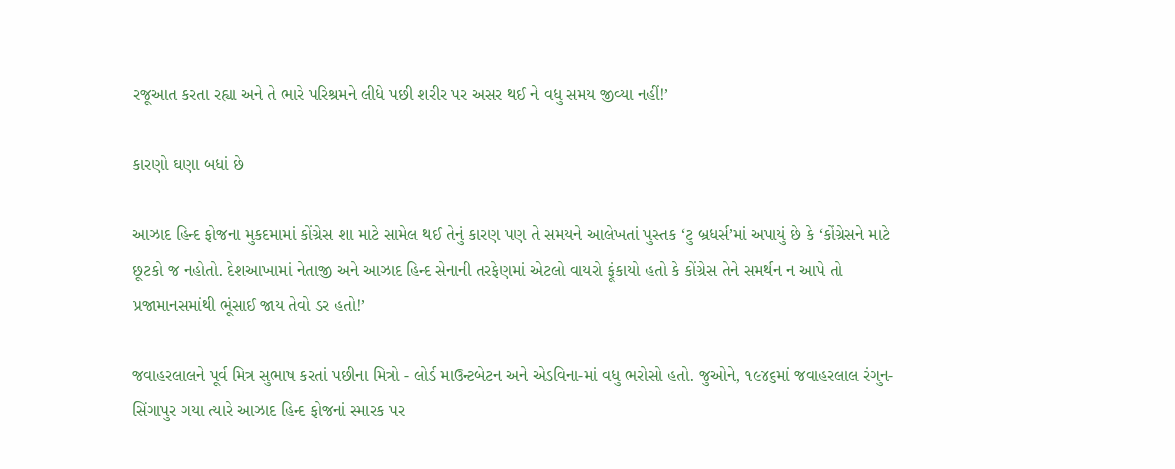રજૂઆત કરતા રહ્યા અને તે ભારે પરિશ્રમને લીધે પછી શરીર પર અસર થઈ ને વધુ સમય જીવ્યા નહીં!’

કારણો ઘણા બધાં છે

આઝાદ હિન્દ ફોજના મુકદમામાં કોંગ્રેસ શા માટે સામેલ થઈ તેનું કારણ પણ તે સમયને આલેખતાં પુસ્તક ‘ટુ બ્રધર્સ’માં અપાયું છે કે ‘કોંગ્રેસને માટે છૂટકો જ નહોતો. દેશઆખામાં નેતાજી અને આઝાદ હિન્દ સેનાની તરફેણમાં એટલો વાયરો ફૂંકાયો હતો કે કોંગ્રેસ તેને સમર્થન ન આપે તો પ્રજામાનસમાંથી ભૂંસાઈ જાય તેવો ડર હતો!’

જવાહરલાલને પૂર્વ મિત્ર સુભાષ કરતાં પછીના મિત્રો - લોર્ડ માઉન્ટબેટન અને એડવિના-માં વધુ ભરોસો હતો. જુઓને, ૧૯૪૬માં જવાહરલાલ રંગુન-સિંગાપુર ગયા ત્યારે આઝાદ હિન્દ ફોજનાં સ્મારક પર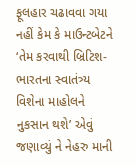ફૂલહાર ચઢાવવા ગયા નહીં કેમ કે માઉન્ટબેટને ‘તેમ કરવાથી બ્રિટિશ-ભારતના સ્વાતંત્ર્ય વિશેના માહોલને નુકસાન થશે’ એવું જણાવ્યું ને નેહરુ માની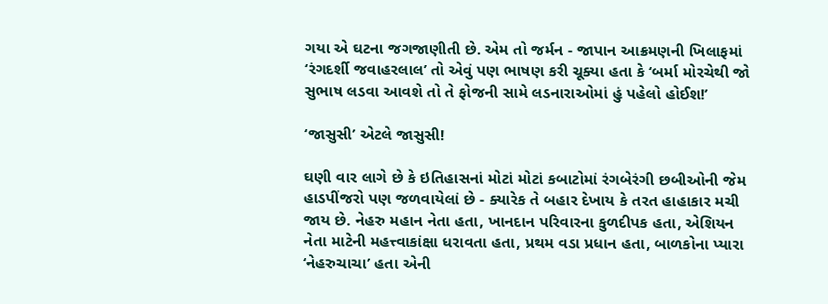ગયા એ ઘટના જગજાણીતી છે. એમ તો જર્મન - જાપાન આક્રમણની ખિલાફમાં ‘રંગદર્શી જવાહરલાલ’ તો એવું પણ ભાષણ કરી ચૂક્યા હતા કે ‘બર્મા મોરચેથી જો સુભાષ લડવા આવશે તો તે ફોજની સામે લડનારાઓમાં હું પહેલો હોઈશ!’

‘જાસુસી’ એટલે જાસુસી!

ઘણી વાર લાગે છે કે ઇતિહાસનાં મોટાં મોટાં કબાટોમાં રંગબેરંગી છબીઓની જેમ હાડપીંજરો પણ જળવાયેલાં છે - ક્યારેક તે બહાર દેખાય કે તરત હાહાકાર મચી જાય છે. નેહરુ મહાન નેતા હતા, ખાનદાન પરિવારના કુળદીપક હતા, એશિયન નેતા માટેની મહત્ત્વાકાંક્ષા ધરાવતા હતા, પ્રથમ વડા પ્રધાન હતા, બાળકોના પ્યારા ‘નેહરુચાચા’ હતા એની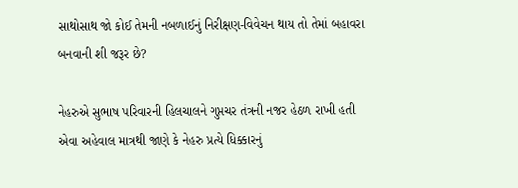સાથોસાથ જો કોઈ તેમની નબળાઈનું નિરીક્ષણ-વિવેચન થાય તો તેમાં બહાવરા બનવાની શી જરૂર છે?

નેહરુએ સુભાષ પરિવારની હિલચાલને ગુપ્તચર તંત્રની નજર હેઠળ રાખી હતી એવા અહેવાલ માત્રથી જાણે કે નેહરુ પ્રત્યે ધિક્કારનું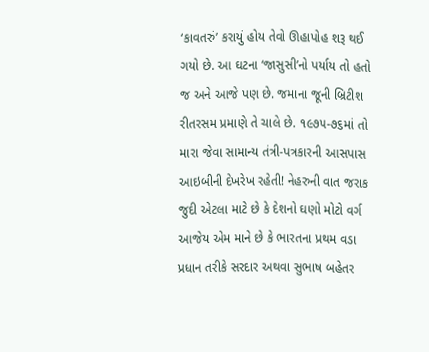‘કાવતરું’ કરાયું હોય તેવો ઊહાપોહ શરૂ થઈ ગયો છે. આ ઘટના ‘જાસુસી’નો પર્યાય તો હતો જ અને આજે પણ છે. જમાના જૂની બ્રિટીશ રીતરસમ પ્રમાણે તે ચાલે છે. ૧૯૭૫-૭૬માં તો મારા જેવા સામાન્ય તંત્રી-પત્રકારની આસપાસ આઇબીની દેખરેખ રહેતી! નેહરુની વાત જરાક જુદી એટલા માટે છે કે દેશનો ઘણો મોટો વર્ગ આજેય એમ માને છે કે ભારતના પ્રથમ વડા પ્રધાન તરીકે સરદાર અથવા સુભાષ બહેતર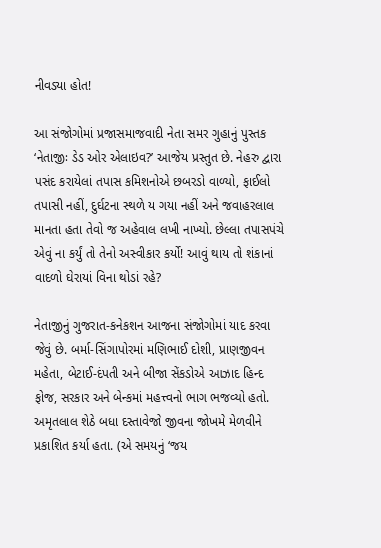નીવડ્યા હોત!

આ સંજોગોમાં પ્રજાસમાજવાદી નેતા સમર ગુહાનું પુસ્તક ‘નેતાજીઃ ડેડ ઓર એલાઇવ?’ આજેય પ્રસ્તુત છે. નેહરુ દ્વારા પસંદ કરાયેલાં તપાસ કમિશનોએ છબરડો વાળ્યો, ફાઈલો તપાસી નહીં, દુર્ઘટના સ્થળે ય ગયા નહીં અને જવાહરલાલ માનતા હતા તેવો જ અહેવાલ લખી નાખ્યો. છેલ્લા તપાસપંચે એવું ના કર્યું તો તેનો અસ્વીકાર કર્યો! આવું થાય તો શંકાનાં વાદળો ઘેરાયાં વિના થોડાં રહે?

નેતાજીનું ગુજરાત-કનેકશન આજના સંજોગોમાં યાદ કરવા જેવું છે. બર્મા-સિંગાપોરમાં મણિભાઈ દોશી, પ્રાણજીવન મહેતા, બેટાઈ-દંપતી અને બીજા સેંકડોએ આઝાદ હિન્દ ફોજ, સરકાર અને બેન્કમાં મહત્ત્વનો ભાગ ભજવ્યો હતો. અમૃતલાલ શેઠે બધા દસ્તાવેજો જીવના જોખમે મેળવીને પ્રકાશિત કર્યા હતા. (એ સમયનું ‘જય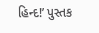હિન્દ!’ પુસ્તક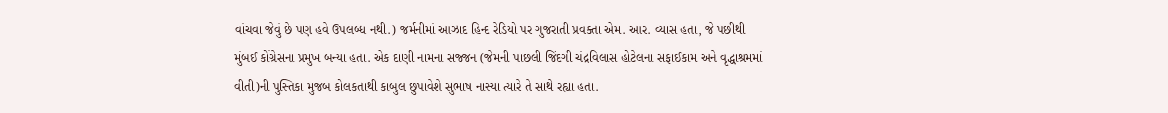વાંચવા જેવું છે પણ હવે ઉપલબ્ધ નથી.) જર્મનીમાં આઝાદ હિન્દ રેડિયો પર ગુજરાતી પ્રવક્તા એમ. આર. વ્યાસ હતા, જે પછીથી મુંબઈ કોંગ્રેસના પ્રમુખ બન્યા હતા. એક દાણી નામના સજ્જન (જેમની પાછલી જિંદગી ચંદ્રવિલાસ હોટેલના સફાઈકામ અને વૃદ્ધાશ્રમમાં વીતી)ની પુસ્તિકા મુજબ કોલકતાથી કાબુલ છુપાવેશે સુભાષ નાસ્યા ત્યારે તે સાથે રહ્યા હતા.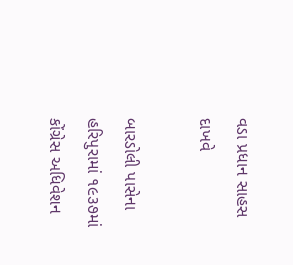વડા પ્રધાન સાહસ દાખવે

બારડોલી પાસેના હરિપુરામાં ૧૯૩૭માં કોંગ્રેસ અધિવેશન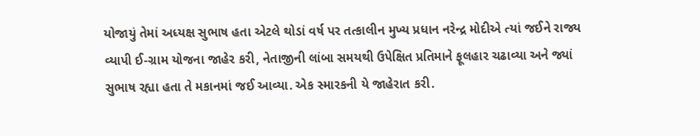યોજાયું તેમાં અધ્યક્ષ સુભાષ હતા એટલે થોડાં વર્ષ પર તત્કાલીન મુખ્ય પ્રધાન નરેન્દ્ર મોદીએ ત્યાં જઈને રાજ્ય વ્યાપી ઈ-ગ્રામ યોજના જાહેર કરી, નેતાજીની લાંબા સમયથી ઉપેક્ષિત પ્રતિમાને ફૂલહાર ચઢાવ્યા અને જ્યાં સુભાષ રહ્યા હતા તે મકાનમાં જઈ આવ્યા. એક સ્મારકની યે જાહેરાત કરી.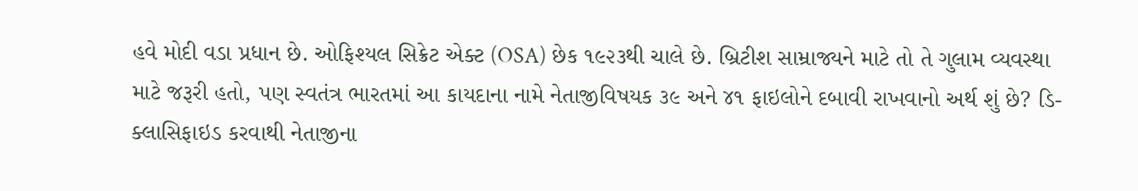હવે મોદી વડા પ્રધાન છે. ઓફિશ્યલ સિક્રેટ એક્ટ (OSA) છેક ૧૯૨૩થી ચાલે છે. બ્રિટીશ સામ્રાજ્યને માટે તો તે ગુલામ વ્યવસ્થા માટે જરૂરી હતો, પણ સ્વતંત્ર ભારતમાં આ કાયદાના નામે નેતાજીવિષયક ૩૯ અને ૪૧ ફાઇલોને દબાવી રાખવાનો અર્થ શું છે? ડિ-ક્લાસિફાઇડ કરવાથી નેતાજીના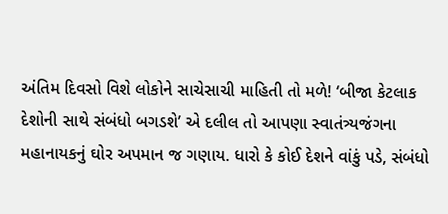અંતિમ દિવસો વિશે લોકોને સાચેસાચી માહિતી તો મળે! ‘બીજા કેટલાક દેશોની સાથે સંબંધો બગડશે’ એ દલીલ તો આપણા સ્વાતંત્ર્યજંગના મહાનાયકનું ઘોર અપમાન જ ગણાય. ધારો કે કોઈ દેશને વાંકું પડે, સંબંધો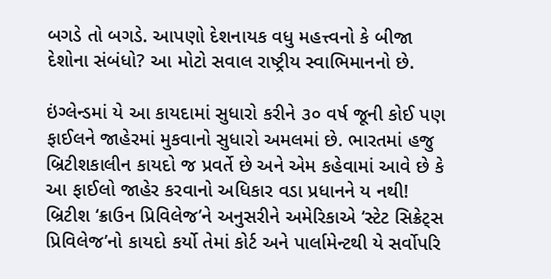બગડે તો બગડે. આપણો દેશનાયક વધુ મહત્ત્વનો કે બીજા દેશોના સંબંધો? આ મોટો સવાલ રાષ્ટ્રીય સ્વાભિમાનનો છે.

ઇંગ્લેન્ડમાં યે આ કાયદામાં સુધારો કરીને ૩૦ વર્ષ જૂની કોઈ પણ ફાઈલને જાહેરમાં મુકવાનો સુધારો અમલમાં છે. ભારતમાં હજુ બ્રિટીશકાલીન કાયદો જ પ્રવર્તે છે અને એમ કહેવામાં આવે છે કે આ ફાઈલો જાહેર કરવાનો અધિકાર વડા પ્રધાનને ય નથી! બ્રિટીશ ‘ક્રાઉન પ્રિવિલેજ’ને અનુસરીને અમેરિકાએ ‘સ્ટેટ સિક્રેટ્સ પ્રિવિલેજ’નો કાયદો કર્યો તેમાં કોર્ટ અને પાર્લામેન્ટથી યે સર્વોપરિ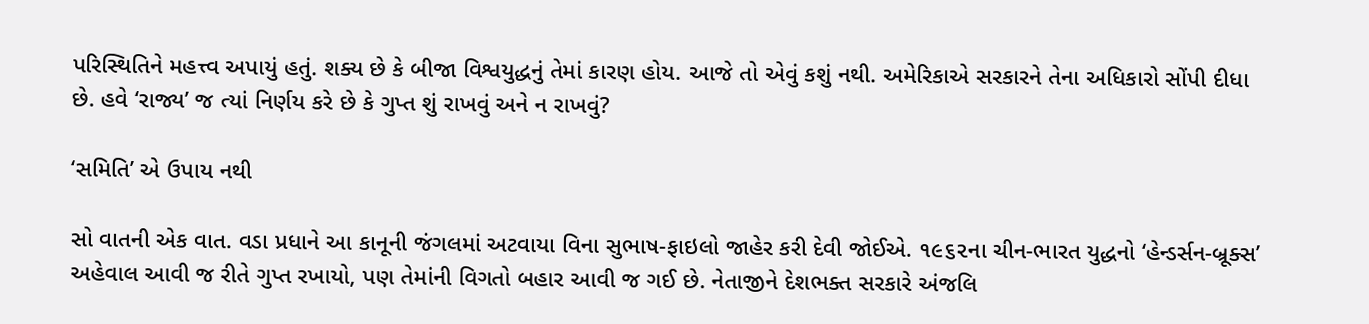પરિસ્થિતિને મહત્ત્વ અપાયું હતું. શક્ય છે કે બીજા વિશ્વયુદ્ધનું તેમાં કારણ હોય. આજે તો એવું કશું નથી. અમેરિકાએ સરકારને તેના અધિકારો સોંપી દીધા છે. હવે ‘રાજ્ય’ જ ત્યાં નિર્ણય કરે છે કે ગુપ્ત શું રાખવું અને ન રાખવું?

‘સમિતિ’ એ ઉપાય નથી

સો વાતની એક વાત. વડા પ્રધાને આ કાનૂની જંગલમાં અટવાયા વિના સુભાષ-ફાઇલો જાહેર કરી દેવી જોઈએ. ૧૯૬૨ના ચીન-ભારત યુદ્ધનો ‘હેન્ડર્સન-બ્રૂક્સ’ અહેવાલ આવી જ રીતે ગુપ્ત રખાયો, પણ તેમાંની વિગતો બહાર આવી જ ગઈ છે. નેતાજીને દેશભક્ત સરકારે અંજલિ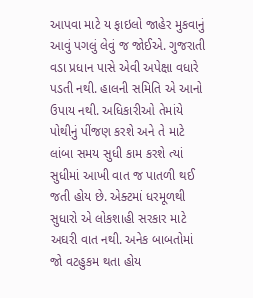આપવા માટે ય ફાઇલો જાહેર મુકવાનું આવું પગલું લેવું જ જોઈએ. ગુજરાતી વડા પ્રધાન પાસે એવી અપેક્ષા વધારે પડતી નથી. હાલની સમિતિ એ આનો ઉપાય નથી. અધિકારીઓ તેમાંયે પોથીનું પીંજણ કરશે અને તે માટે લાંબા સમય સુધી કામ કરશે ત્યાં સુધીમાં આખી વાત જ પાતળી થઈ જતી હોય છે. એક્ટમાં ધરમૂળથી સુધારો એ લોકશાહી સરકાર માટે અઘરી વાત નથી. અનેક બાબતોમાં જો વટહુકમ થતા હોય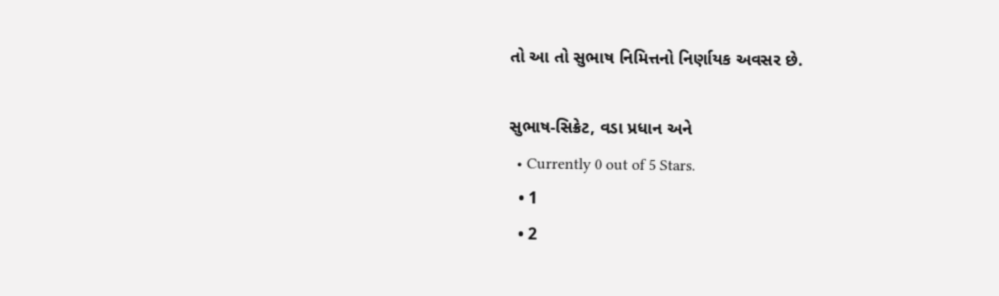તો આ તો સુભાષ નિમિત્તનો નિર્ણાયક અવસર છે.

સુભાષ-સિક્રેટ, વડા પ્રધાન અને
  • Currently 0 out of 5 Stars.
  • 1
  • 2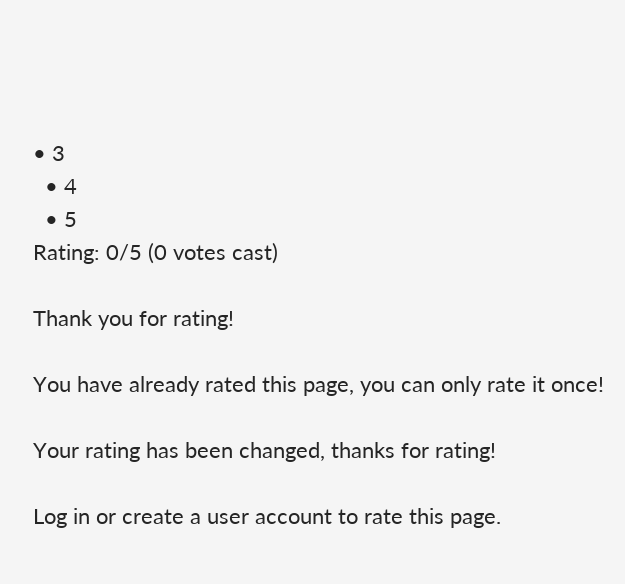• 3
  • 4
  • 5
Rating: 0/5 (0 votes cast)

Thank you for rating!

You have already rated this page, you can only rate it once!

Your rating has been changed, thanks for rating!

Log in or create a user account to rate this page.